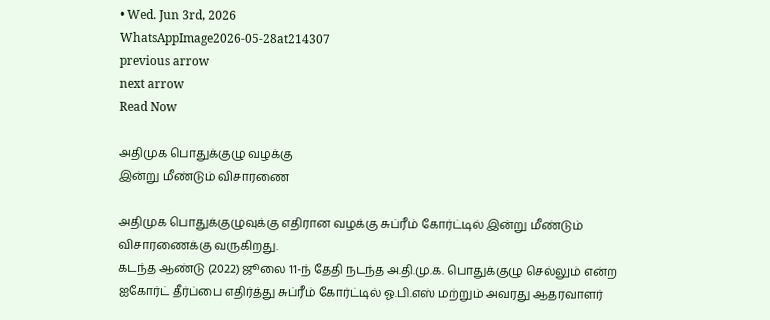• Wed. Jun 3rd, 2026
WhatsAppImage2026-05-28at214307
previous arrow
next arrow
Read Now

அதிமுக பொதுக்குழு வழக்கு
இன்று மீண்டும் விசாரணை

அதிமுக பொதுக்குழுவுக்கு எதிரான வழக்கு சுப்ரீம் கோர்ட்டில் இன்று மீண்டும் விசாரணைக்கு வருகிறது.
கடந்த ஆண்டு (2022) ஜூலை 11-ந் தேதி நடந்த அ.தி.மு.க. பொதுக்குழு செல்லும் என்ற ஐகோர்ட் தீர்ப்பை எதிர்த்து சுப்ரீம் கோர்ட்டில் ஓ.பி.எஸ் மற்றும் அவரது ஆதரவாளர்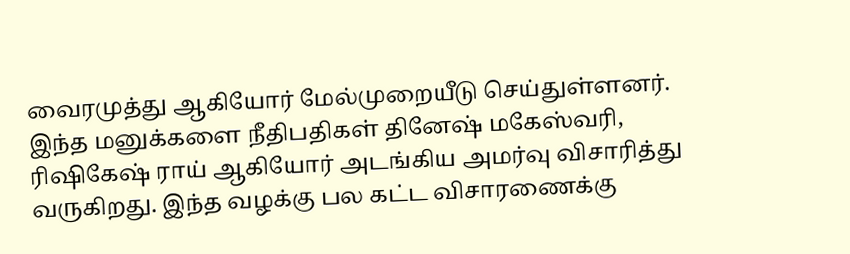வைரமுத்து ஆகியோர் மேல்முறையீடு செய்துள்ளனர். இந்த மனுக்களை நீதிபதிகள் தினேஷ் மகேஸ்வரி, ரிஷிகேஷ் ராய் ஆகியோர் அடங்கிய அமர்வு விசாரித்து வருகிறது. இந்த வழக்கு பல கட்ட விசாரணைக்கு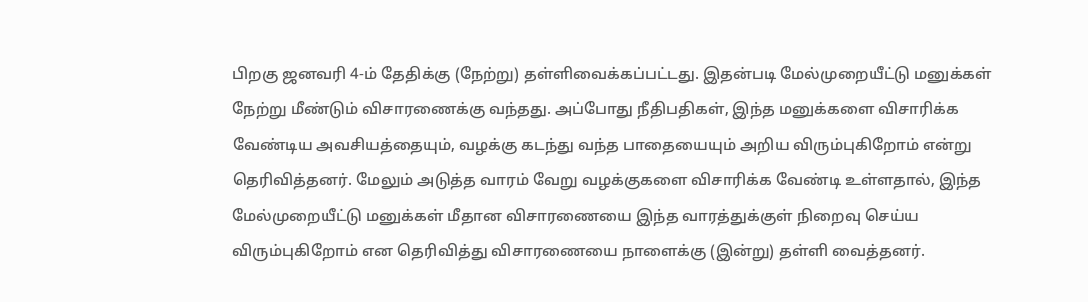பிறகு ஜனவரி 4-ம் தேதிக்கு (நேற்று) தள்ளிவைக்கப்பட்டது. இதன்படி மேல்முறையீட்டு மனுக்கள் நேற்று மீண்டும் விசாரணைக்கு வந்தது. அப்போது நீதிபதிகள், இந்த மனுக்களை விசாரிக்க வேண்டிய அவசியத்தையும், வழக்கு கடந்து வந்த பாதையையும் அறிய விரும்புகிறோம் என்று தெரிவித்தனர். மேலும் அடுத்த வாரம் வேறு வழக்குகளை விசாரிக்க வேண்டி உள்ளதால், இந்த மேல்முறையீட்டு மனுக்கள் மீதான விசாரணையை இந்த வாரத்துக்குள் நிறைவு செய்ய விரும்புகிறோம் என தெரிவித்து விசாரணையை நாளைக்கு (இன்று) தள்ளி வைத்தனர்.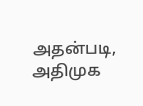அதன்படி, அதிமுக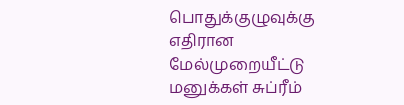பொதுக்குழுவுக்கு எதிரான மேல்முறையீட்டு மனுக்கள் சுப்ரீம்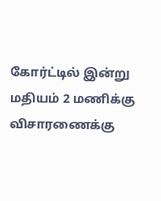கோர்ட்டில் இன்று மதியம் 2 மணிக்கு விசாரணைக்கு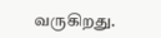வருகிறது.